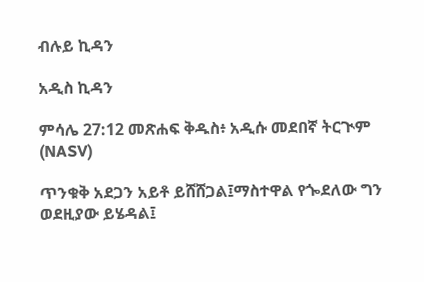ብሉይ ኪዳን

አዲስ ኪዳን

ምሳሌ 27:12 መጽሐፍ ቅዱስ፥ አዲሱ መደበኛ ትርጒም (NASV)

ጥንቁቅ አደጋን አይቶ ይሸሸጋል፤ማስተዋል የጐደለው ግን ወደዚያው ይሄዳል፤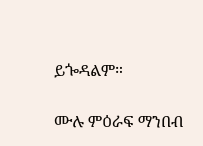ይጐዳልም።

ሙሉ ምዕራፍ ማንበብ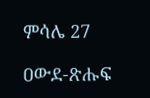ምሳሌ 27

ዐውደ-ጽሑፍ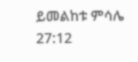ይመልከቱ ምሳሌ 27:12